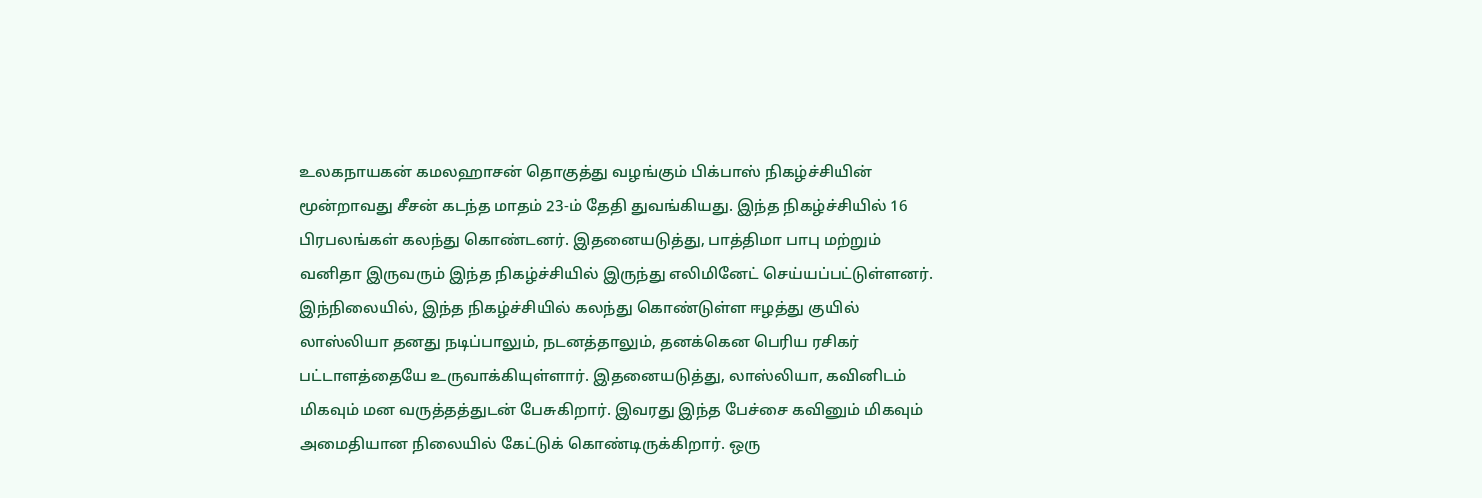உலகநாயகன் கமலஹாசன் தொகுத்து வழங்கும் பிக்பாஸ் நிகழ்ச்சியின் மூன்றாவது சீசன் கடந்த மாதம் 23-ம் தேதி துவங்கியது. இந்த நிகழ்ச்சியில் 16 பிரபலங்கள் கலந்து கொண்டனர். இதனையடுத்து, பாத்திமா பாபு மற்றும் வனிதா இருவரும் இந்த நிகழ்ச்சியில் இருந்து எலிமினேட் செய்யப்பட்டுள்ளனர்.
இந்நிலையில், இந்த நிகழ்ச்சியில் கலந்து கொண்டுள்ள ஈழத்து குயில் லாஸ்லியா தனது நடிப்பாலும், நடனத்தாலும், தனக்கென பெரிய ரசிகர் பட்டாளத்தையே உருவாக்கியுள்ளார். இதனையடுத்து, லாஸ்லியா, கவினிடம் மிகவும் மன வருத்தத்துடன் பேசுகிறார். இவரது இந்த பேச்சை கவினும் மிகவும் அமைதியான நிலையில் கேட்டுக் கொண்டிருக்கிறார். ஒரு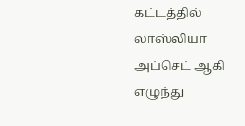கட்டத்தில் லாஸ்லியா அப்செட் ஆகி எழுந்து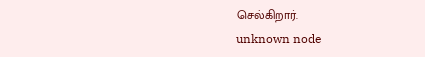செல்கிறார்.
unknown node